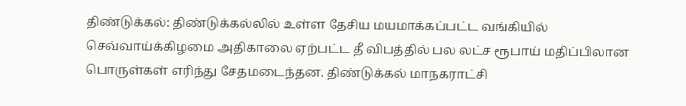திண்டுக்கல்: திண்டுக்கல்லில் உள்ள தேசிய மயமாக்கப்பட்ட வங்கியில் செவ்வாய்க்கிழமை அதிகாலை ஏற்பட்ட தீ விபத்தில் பல லட்ச ரூபாய் மதிப்பிலான பொருள்கள் எரிந்து சேதமடைந்தன. திண்டுக்கல் மாநகராட்சி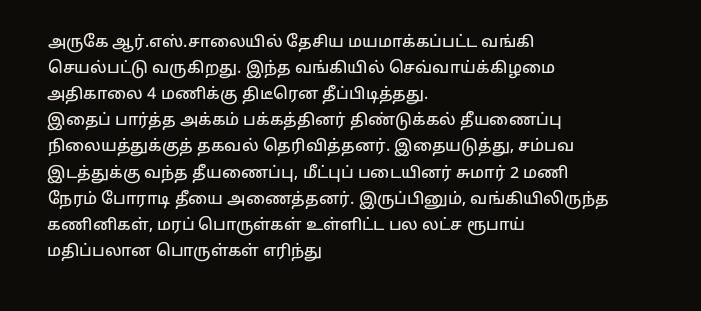அருகே ஆர்.எஸ்.சாலையில் தேசிய மயமாக்கப்பட்ட வங்கி செயல்பட்டு வருகிறது. இந்த வங்கியில் செவ்வாய்க்கிழமை அதிகாலை 4 மணிக்கு திடீரென தீப்பிடித்தது.
இதைப் பார்த்த அக்கம் பக்கத்தினர் திண்டுக்கல் தீயணைப்பு நிலையத்துக்குத் தகவல் தெரிவித்தனர். இதையடுத்து, சம்பவ இடத்துக்கு வந்த தீயணைப்பு, மீட்புப் படையினர் சுமார் 2 மணி நேரம் போராடி தீயை அணைத்தனர். இருப்பினும், வங்கியிலிருந்த கணினிகள், மரப் பொருள்கள் உள்ளிட்ட பல லட்ச ரூபாய் மதிப்பலான பொருள்கள் எரிந்து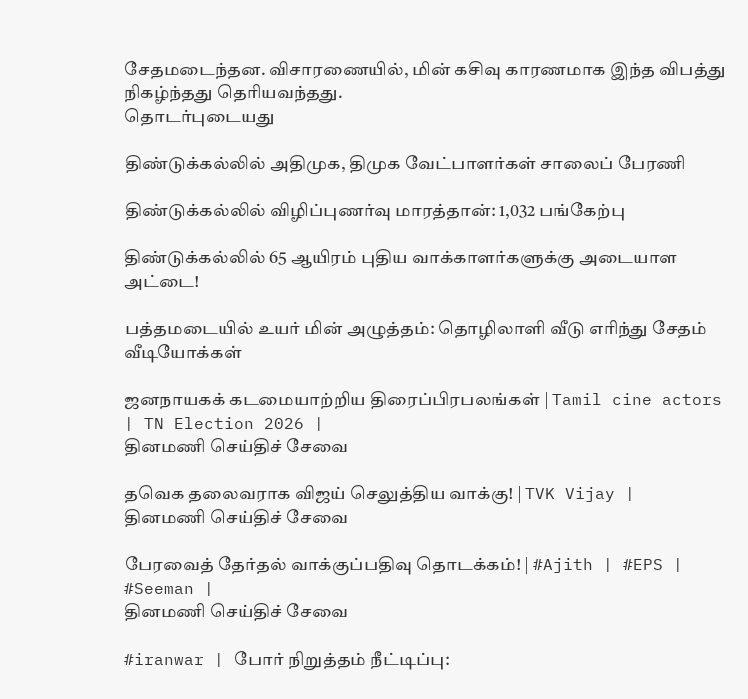சேதமடைந்தன. விசாரணையில், மின் கசிவு காரணமாக இந்த விபத்து நிகழ்ந்தது தெரியவந்தது.
தொடர்புடையது

திண்டுக்கல்லில் அதிமுக, திமுக வேட்பாளர்கள் சாலைப் பேரணி

திண்டுக்கல்லில் விழிப்புணர்வு மாரத்தான்: 1,032 பங்கேற்பு

திண்டுக்கல்லில் 65 ஆயிரம் புதிய வாக்காளர்களுக்கு அடையாள அட்டை!

பத்தமடையில் உயர் மின் அழுத்தம்: தொழிலாளி வீடு எரிந்து சேதம்
வீடியோக்கள்

ஜனநாயகக் கடமையாற்றிய திரைப்பிரபலங்கள் | Tamil cine actors | TN Election 2026 |
தினமணி செய்திச் சேவை

தவெக தலைவராக விஜய் செலுத்திய வாக்கு! | TVK Vijay |
தினமணி செய்திச் சேவை

பேரவைத் தேர்தல் வாக்குப்பதிவு தொடக்கம்! | #Ajith | #EPS | #Seeman |
தினமணி செய்திச் சேவை

#iranwar | போர் நிறுத்தம் நீட்டிப்பு: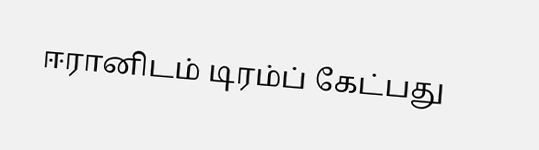ஈரானிடம் டிரம்ப் கேட்பது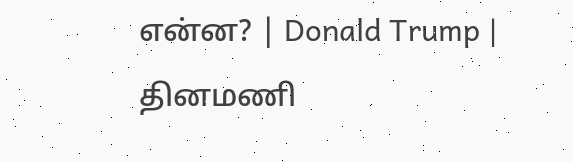என்ன? | Donald Trump |
தினமணி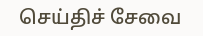செய்திச் சேவை